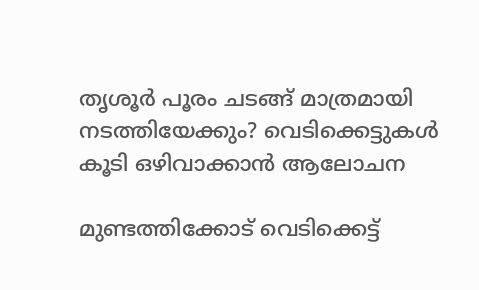തൃശൂർ പൂരം ചടങ്ങ് മാത്രമായി നടത്തിയേക്കും? വെടിക്കെട്ടുകൾ കൂടി ഒഴിവാക്കാൻ ആലോചന

മുണ്ടത്തിക്കോട് വെടിക്കെട്ട്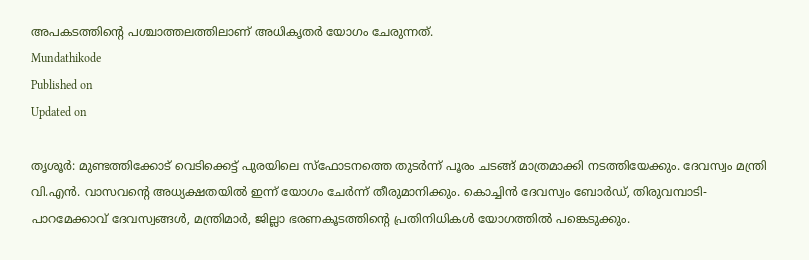അപകടത്തിൻ്റെ പശ്ചാത്തലത്തിലാണ് അധികൃതർ യോഗം ചേരുന്നത്.
Mundathikode
Published on
Updated on

തൃശൂർ: മുണ്ടത്തിക്കോട് വെടിക്കെട്ട് പുരയിലെ സ്ഫോടനത്തെ തുടർന്ന് പൂരം ചടങ്ങ് മാത്രമാക്കി നടത്തിയേക്കും. ദേവസ്വം മന്ത്രി വി.എൻ. വാസവൻ്റെ അധ്യക്ഷതയിൽ ഇന്ന് യോഗം ചേർന്ന് തീരുമാനിക്കും. കൊച്ചിൻ ദേവസ്വം ബോർഡ്, തിരുവമ്പാടി-പാറമേക്കാവ് ദേവസ്വങ്ങൾ, മന്ത്രിമാർ, ജില്ലാ ഭരണകൂടത്തിൻ്റെ പ്രതിനിധികൾ യോഗത്തിൽ പങ്കെടുക്കും.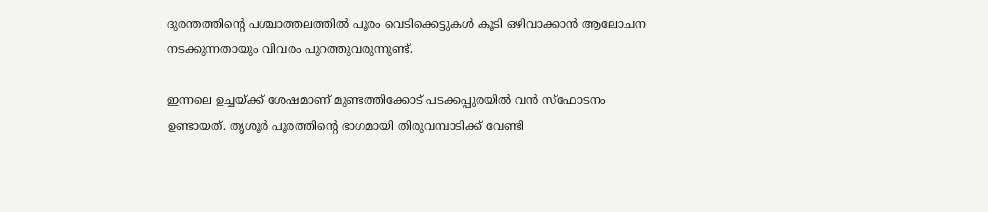ദുരന്തത്തിൻ്റെ പശ്ചാത്തലത്തിൽ പൂരം വെടിക്കെട്ടുകൾ കൂടി ഒഴിവാക്കാൻ ആലോചന നടക്കുന്നതായും വിവരം പുറത്തുവരുന്നുണ്ട്.

ഇന്നലെ ഉച്ചയ്ക്ക് ശേഷമാണ് മുണ്ടത്തിക്കോട് പടക്കപ്പുരയിൽ വൻ സ്ഫോടനം ഉണ്ടായത്. തൃശൂർ പൂരത്തിൻ്റെ ഭാഗമായി തിരുവമ്പാടിക്ക് വേണ്ടി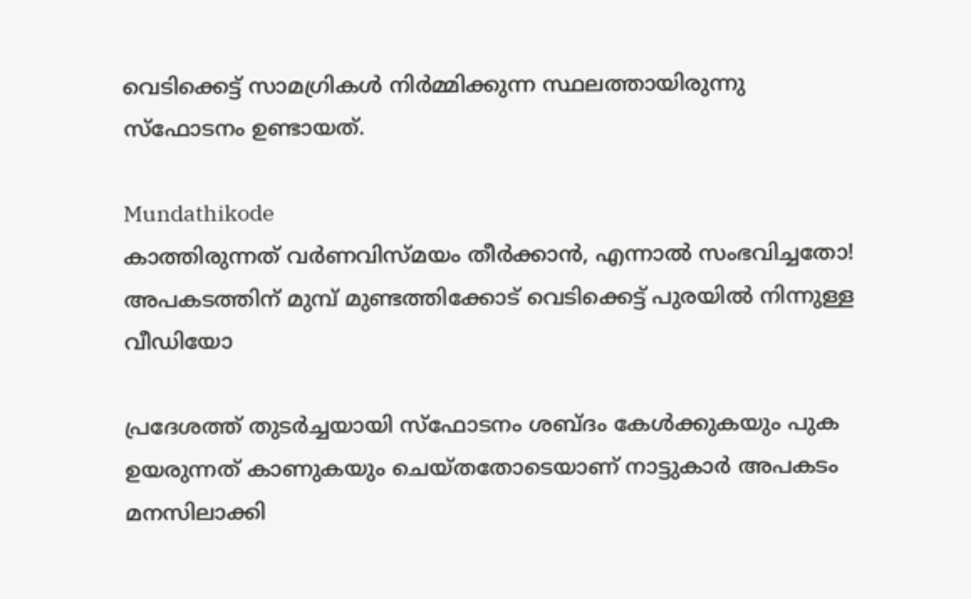വെടിക്കെട്ട് സാമഗ്രികൾ നിർമ്മിക്കുന്ന സ്ഥലത്തായിരുന്നു സ്ഫോടനം ഉണ്ടായത്.

Mundathikode
കാത്തിരുന്നത് വർണവിസ്മയം തീർക്കാൻ, എന്നാൽ സംഭവിച്ചതോ! അപകടത്തിന് മുമ്പ് മുണ്ടത്തിക്കോട് വെടിക്കെട്ട് പുരയിൽ നിന്നുള്ള വീഡിയോ

പ്രദേശത്ത് തുടർച്ചയായി സ്ഫോടനം ശബ്ദം കേൾക്കുകയും പുക ഉയരുന്നത് കാണുകയും ചെയ്തതോടെയാണ് നാട്ടുകാർ അപകടം മനസിലാക്കി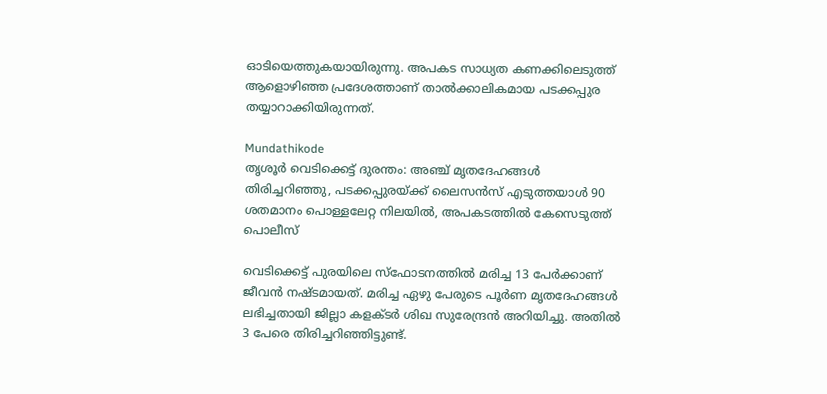ഓടിയെത്തുകയായിരുന്നു. അപകട സാധ്യത കണക്കിലെടുത്ത് ആളൊഴിഞ്ഞ പ്രദേശത്താണ് താൽക്കാലികമായ പടക്കപ്പുര തയ്യാറാക്കിയിരുന്നത്.

Mundathikode
തൃശൂർ വെടിക്കെട്ട് ദുരന്തം: അഞ്ച് മൃതദേഹങ്ങൾ തിരിച്ചറിഞ്ഞു, പടക്കപ്പുരയ്ക്ക് ലൈസൻസ് എടുത്തയാൾ 90 ശതമാനം പൊള്ളലേറ്റ നിലയിൽ, അപകടത്തിൽ കേസെടുത്ത് പൊലീസ്

വെടിക്കെട്ട് പുരയിലെ സ്ഫോടനത്തിൽ മരിച്ച 13 പേർക്കാണ് ജീവൻ നഷ്ടമായത്. മരിച്ച ഏഴു പേരുടെ പൂർണ മൃതദേഹങ്ങൾ ലഭിച്ചതായി ജില്ലാ കളക്ടർ ശിഖ സുരേന്ദ്രൻ അറിയിച്ചു. അതിൽ 3 പേരെ തിരിച്ചറിഞ്ഞിട്ടുണ്ട്.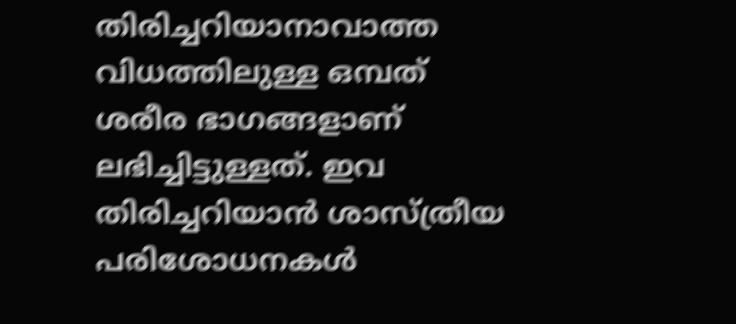തിരിച്ചറിയാനാവാത്ത വിധത്തിലുള്ള ഒമ്പത് ശരീര ഭാഗങ്ങളാണ് ലഭിച്ചിട്ടുള്ളത്. ഇവ തിരിച്ചറിയാൻ ശാസ്ത്രീയ പരിശോധനകൾ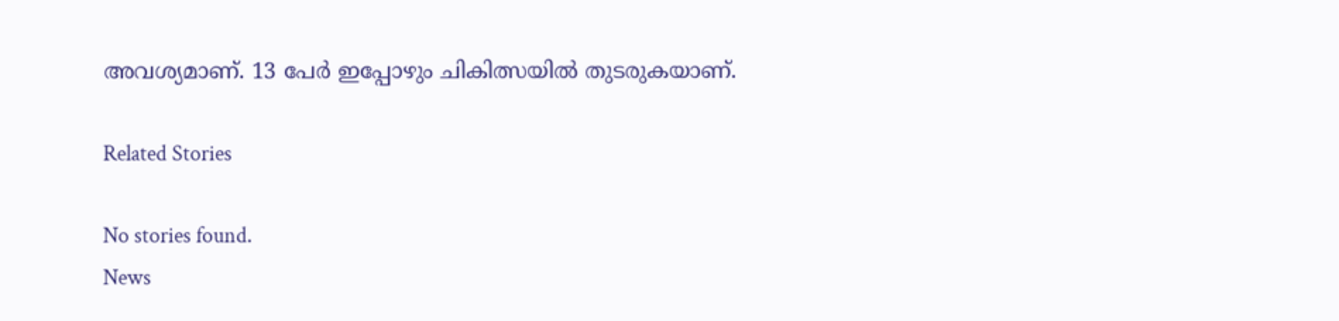അവശ്യമാണ്. 13 പേർ ഇപ്പോഴും ചികിത്സയിൽ തുടരുകയാണ്.

Related Stories

No stories found.
News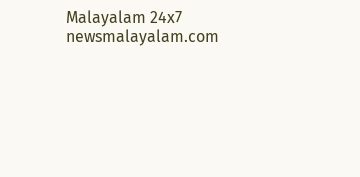Malayalam 24x7
newsmalayalam.com